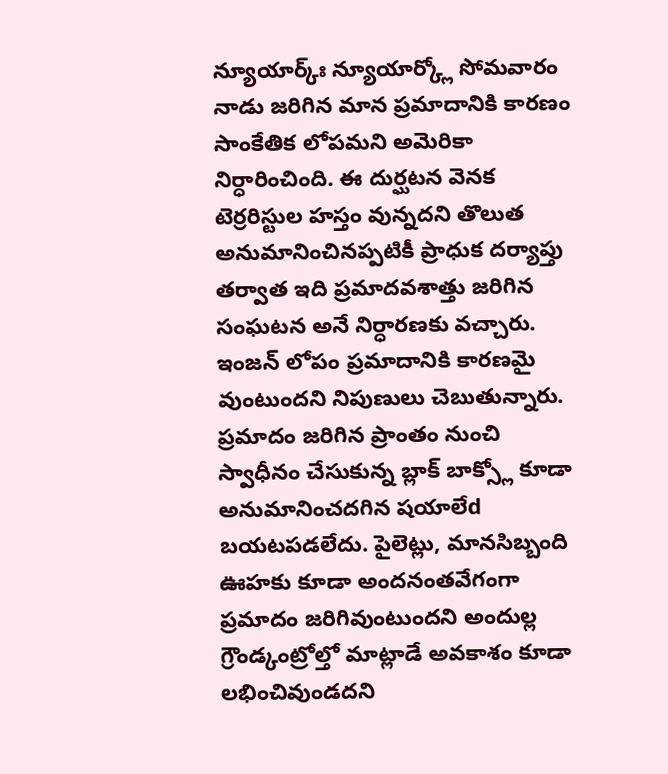న్యూయార్క్ః న్యూయార్క్లో సోమవారం నాడు జరిగిన మాన ప్రమాదానికి కారణం సాంకేతిక లోపమని అమెరికా నిర్ధారించింది. ఈ దుర్ఘటన వెనక టెర్రరిస్టుల హస్తం వున్నదని తొలుత అనుమానించినప్పటికీ ప్రాధుక దర్యాప్తు తర్వాత ఇది ప్రమాదవశాత్తు జరిగిన సంఘటన అనే నిర్ధారణకు వచ్చారు.
ఇంజన్ లోపం ప్రమాదానికి కారణమై వుంటుందని నిపుణులు చెబుతున్నారు. ప్రమాదం జరిగిన ప్రాంతం నుంచి స్వాధీనం చేసుకున్న బ్లాక్ బాక్స్లో కూడా అనుమానించదగిన షయాలేd బయటపడలేదు. పైలెట్లు, మానసిబ్బంది ఊహకు కూడా అందనంతవేగంగా ప్రమాదం జరిగివుంటుందని అందుల్ల గ్రౌండ్కంట్రోల్తో మాట్లాడే అవకాశం కూడా లభించివుండదని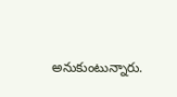అనుకుంటున్నారు.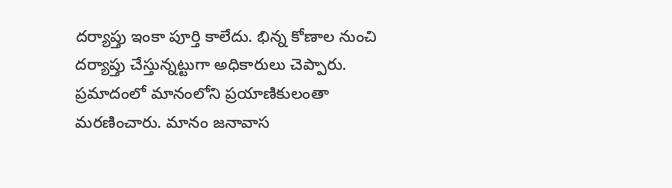దర్యాప్తు ఇంకా పూర్తి కాలేదు. భిన్న కోణాల నుంచి దర్యాప్తు చేస్తున్నట్టుగా అధికారులు చెప్పారు. ప్రమాదంలో మానంలోని ప్రయాణికులంతా మరణించారు. మానం జనావాస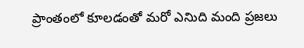ప్రాంతంలో కూలడంతో మరో ఎనిుది మంది ప్రజలు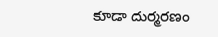కూడా దుర్మరణం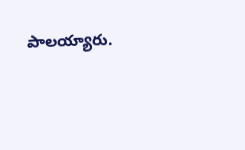పాలయ్యారు.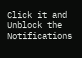Click it and Unblock the Notifications